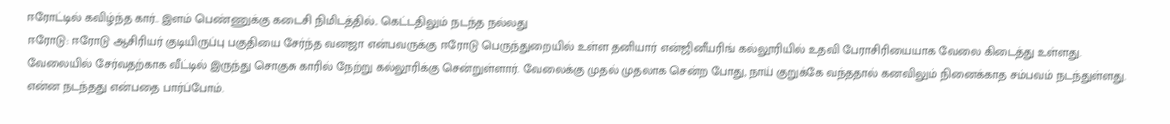ஈரோட்டில் கவிழ்ந்த கார்.. இளம் பெண்ணுக்கு கடைசி நிமிடத்தில்.. கெட்டதிலும் நடந்த நல்லது
ஈரோடு: ஈரோடு ஆசிரியர் குடியிருப்பு பகுதியை சேர்ந்த வனஜா என்பவருக்கு ஈரோடு பெருந்துறையில் உள்ள தனியார் என்ஜினீயரிங் கல்லூரியில் உதவி பேராசிரியையாக வேலை கிடைத்து உள்ளது. வேலையில் சேர்வதற்காக வீட்டில் இருந்து சொகுசு காரில் நேற்று கல்லூரிக்கு சென்றுள்ளார். வேலைக்கு முதல் முதலாக சென்ற போது, நாய் குறுக்கே வந்ததால் கனவிலும் நினைக்காத சம்பவம் நடந்துள்ளது. என்ன நடந்தது என்பதை பார்ப்போம்.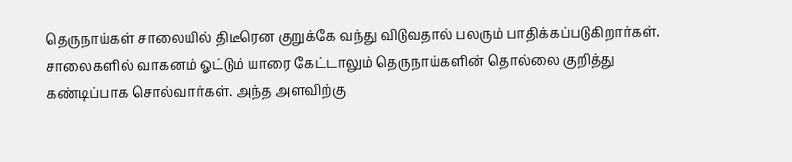தெருநாய்கள் சாலையில் திடீரென குறுக்கே வந்து விடுவதால் பலரும் பாதிக்கப்படுகிறார்கள். சாலைகளில் வாகனம் ஓட்டும் யாரை கேட்டாலும் தெருநாய்களின் தொல்லை குறித்து கண்டிப்பாக சொல்வார்கள். அந்த அளவிற்கு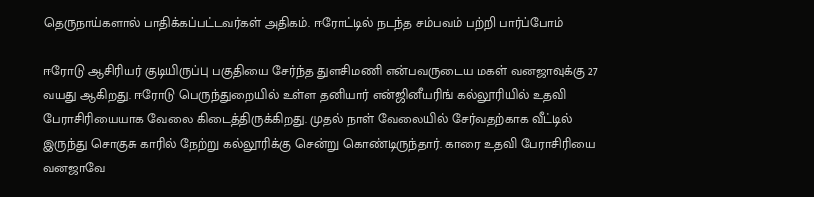தெருநாய்களால் பாதிக்கப்பட்டவர்கள் அதிகம். ஈரோட்டில் நடந்த சம்பவம் பற்றி பார்ப்போம்

ஈரோடு ஆசிரியர் குடியிருப்பு பகுதியை சேர்ந்த துளசிமணி என்பவருடைய மகள் வனஜாவுக்கு 27 வயது ஆகிறது. ஈரோடு பெருந்துறையில் உள்ள தனியார் என்ஜினீயரிங் கல்லூரியில் உதவி பேராசிரியையாக வேலை கிடைத்திருக்கிறது. முதல் நாள் வேலையில் சேர்வதற்காக வீட்டில் இருந்து சொகுசு காரில் நேற்று கல்லூரிக்கு சென்று கொண்டிருந்தார். காரை உதவி பேராசிரியை வனஜாவே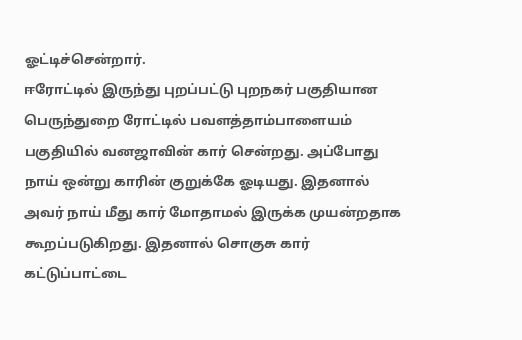ஓட்டிச்சென்றார்.
ஈரோட்டில் இருந்து புறப்பட்டு புறநகர் பகுதியான பெருந்துறை ரோட்டில் பவளத்தாம்பாளையம் பகுதியில் வனஜாவின் கார் சென்றது. அப்போது நாய் ஒன்று காரின் குறுக்கே ஓடியது. இதனால் அவர் நாய் மீது கார் மோதாமல் இருக்க முயன்றதாக கூறப்படுகிறது. இதனால் சொகுசு கார் கட்டுப்பாட்டை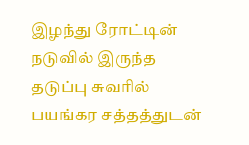இழந்து ரோட்டின் நடுவில் இருந்த தடுப்பு சுவரில் பயங்கர சத்தத்துடன்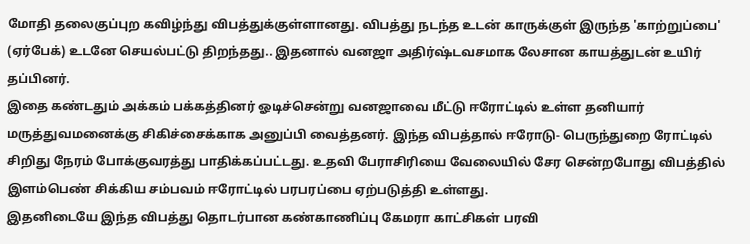மோதி தலைகுப்புற கவிழ்ந்து விபத்துக்குள்ளானது. விபத்து நடந்த உடன் காருக்குள் இருந்த 'காற்றுப்பை' (ஏர்பேக்) உடனே செயல்பட்டு திறந்தது.. இதனால் வனஜா அதிர்ஷ்டவசமாக லேசான காயத்துடன் உயிர் தப்பினர்.
இதை கண்டதும் அக்கம் பக்கத்தினர் ஓடிச்சென்று வனஜாவை மீட்டு ஈரோட்டில் உள்ள தனியார் மருத்துவமனைக்கு சிகிச்சைக்காக அனுப்பி வைத்தனர். இந்த விபத்தால் ஈரோடு- பெருந்துறை ரோட்டில் சிறிது நேரம் போக்குவரத்து பாதிக்கப்பட்டது. உதவி பேராசிரியை வேலையில் சேர சென்றபோது விபத்தில் இளம்பெண் சிக்கிய சம்பவம் ஈரோட்டில் பரபரப்பை ஏற்படுத்தி உள்ளது.
இதனிடையே இந்த விபத்து தொடர்பான கண்காணிப்பு கேமரா காட்சிகள் பரவி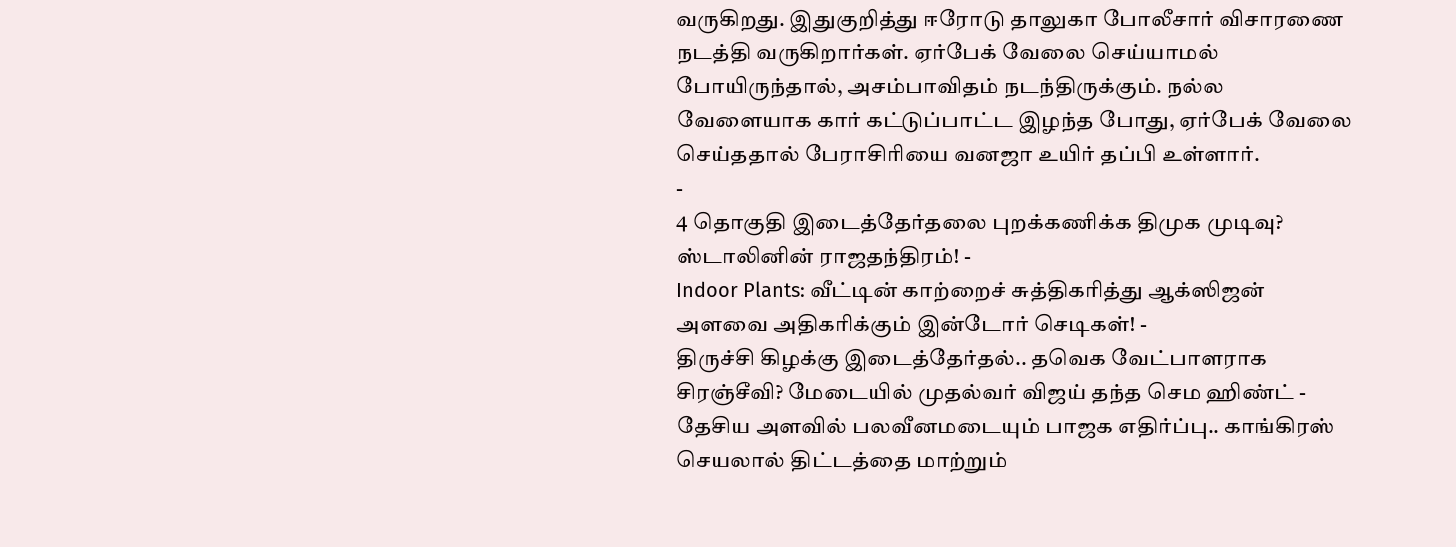வருகிறது. இதுகுறித்து ஈரோடு தாலுகா போலீசார் விசாரணை நடத்தி வருகிறார்கள். ஏர்பேக் வேலை செய்யாமல் போயிருந்தால், அசம்பாவிதம் நடந்திருக்கும். நல்ல வேளையாக கார் கட்டுப்பாட்ட இழந்த போது, ஏர்பேக் வேலை செய்ததால் பேராசிரியை வனஜா உயிர் தப்பி உள்ளார்.
-
4 தொகுதி இடைத்தேர்தலை புறக்கணிக்க திமுக முடிவு? ஸ்டாலினின் ராஜதந்திரம்! -
Indoor Plants: வீட்டின் காற்றைச் சுத்திகரித்து ஆக்ஸிஜன் அளவை அதிகரிக்கும் இன்டோர் செடிகள்! -
திருச்சி கிழக்கு இடைத்தேர்தல்.. தவெக வேட்பாளராக சிரஞ்சீவி? மேடையில் முதல்வர் விஜய் தந்த செம ஹிண்ட் -
தேசிய அளவில் பலவீனமடையும் பாஜக எதிர்ப்பு.. காங்கிரஸ் செயலால் திட்டத்தை மாற்றும்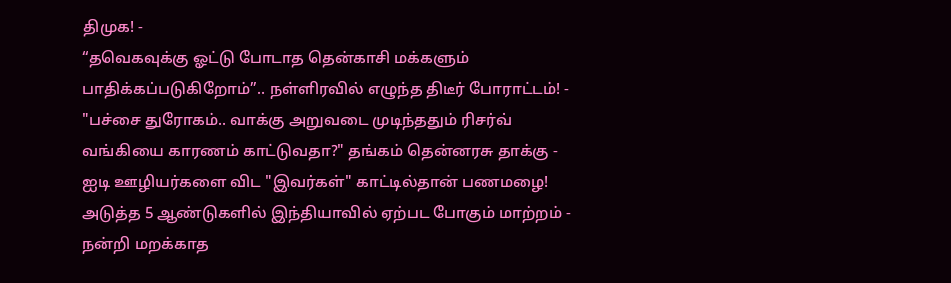திமுக! -
“தவெகவுக்கு ஓட்டு போடாத தென்காசி மக்களும் பாதிக்கப்படுகிறோம்”.. நள்ளிரவில் எழுந்த திடீர் போராட்டம்! -
"பச்சை துரோகம்.. வாக்கு அறுவடை முடிந்ததும் ரிசர்வ் வங்கியை காரணம் காட்டுவதா?" தங்கம் தென்னரசு தாக்கு -
ஐடி ஊழியர்களை விட "இவர்கள்" காட்டில்தான் பணமழை! அடுத்த 5 ஆண்டுகளில் இந்தியாவில் ஏற்பட போகும் மாற்றம் -
நன்றி மறக்காத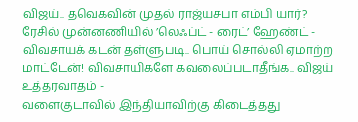விஜய்.. தவெகவின் முதல் ராஜ்யசபா எம்பி யார்? ரேசில் முன்னணியில் ’லெஃப்ட் - ரைட்’ ஹேண்ட் -
விவசாயக் கடன் தள்ளுபடி.. பொய் சொல்லி ஏமாற்ற மாட்டேன்! விவசாயிகளே கவலைப்படாதீங்க.. விஜய் உத்தரவாதம் -
வளைகுடாவில் இந்தியாவிற்கு கிடைத்தது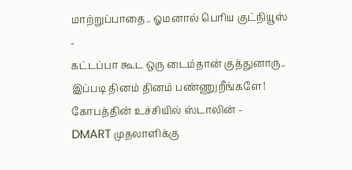மாற்றுப்பாதை.. ஓமனால் பெரிய குட்நியூஸ் -
கட்டப்பா கூட ஒரு டைம்தான் குத்துனாரு.. இப்படி தினம் தினம் பண்ணுறீங்களே! கோபத்தின் உச்சியில் ஸ்டாலின் -
DMART முதலாளிக்கு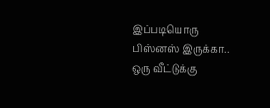இப்படியொரு பிஸ்னஸ் இருக்கா.. ஒரு வீட்டுக்கு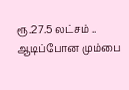ரூ.27.5 லட்சம் .. ஆடிப்போன மும்பை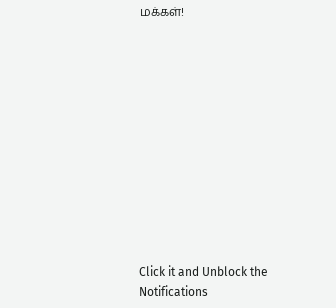மக்கள்!












Click it and Unblock the Notifications